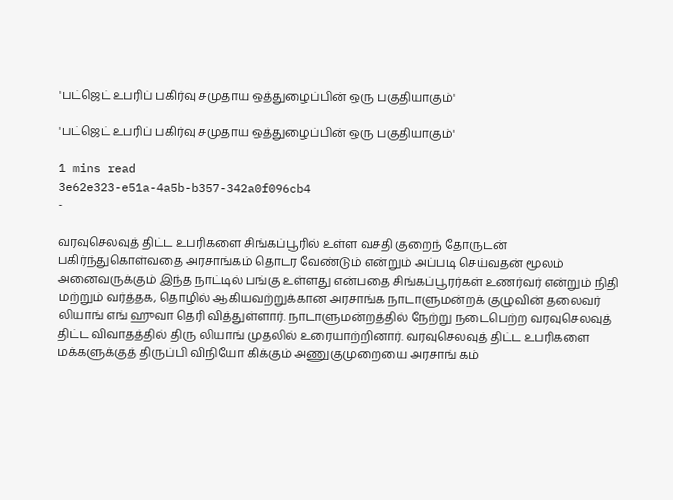'பட்ஜெட் உபரிப் பகிர்வு சமுதாய ஒத்துழைப்பின் ஒரு பகுதியாகும்'

'பட்ஜெட் உபரிப் பகிர்வு சமுதாய ஒத்துழைப்பின் ஒரு பகுதியாகும்'

1 mins read
3e62e323-e51a-4a5b-b357-342a0f096cb4
-

வரவுசெலவுத் திட்ட உபரிகளை சிங்கப்பூரில் உள்ள வசதி குறைந் தோருடன் பகிர்ந்துகொள்வதை அரசாங்கம் தொடர வேண்டும் என்றும் அப்படி செய்வதன் மூலம் அனைவருக்கும் இந்த நாட்டில் பங்கு உள்ளது என்பதை சிங்கப்பூரர்கள் உணர்வர் என்றும் நிதி மற்றும் வர்த்தக, தொழில் ஆகியவற்றுக்கான அரசாங்க நாடாளுமன்றக் குழுவின் தலைவர் லியாங் எங் ஹுவா தெரி வித்துள்ளார். நாடாளுமன்றத்தில் நேற்று நடைபெற்ற வரவுசெலவுத் திட்ட விவாதத்தில் திரு லியாங் முதலில் உரையாற்றினார். வரவுசெலவுத் திட்ட உபரிகளை மக்களுக்குத் திருப்பி விநியோ கிக்கும் அணுகுமுறையை அரசாங் கம்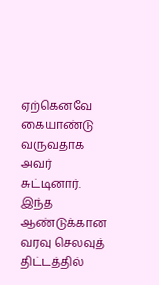ஏற்கெனவே கையாண்டு வருவதாக அவர் சுட்டினார். இந்த ஆண்டுக்கான வரவு செலவுத் திட்டத்தில்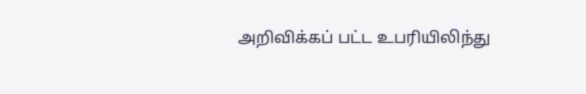அறிவிக்கப் பட்ட உபரியிலிந்து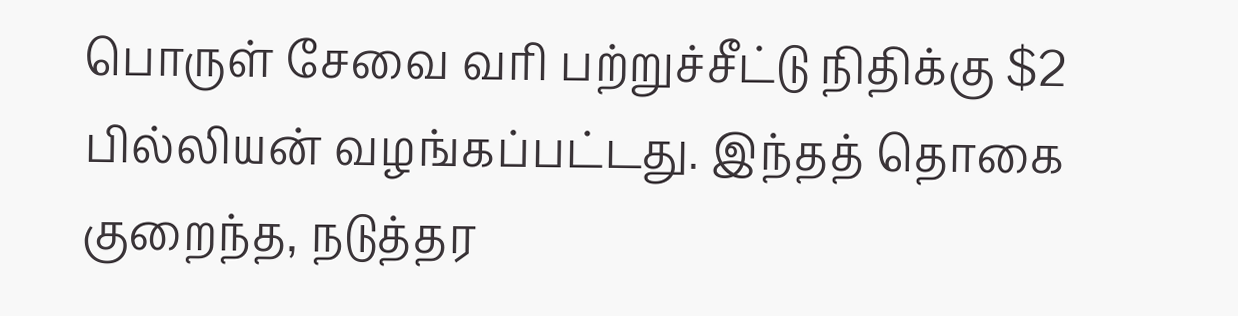பொருள் சேவை வரி பற்றுச்சீட்டு நிதிக்கு $2 பில்லியன் வழங்கப்பட்டது. இந்தத் தொகை குறைந்த, நடுத்தர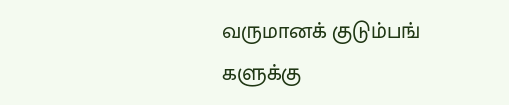வருமானக் குடும்பங் களுக்கு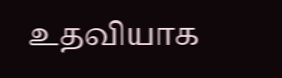உதவியாக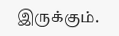இருக்கும்.